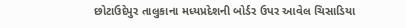છોટાઉદેપુર તાલુકાના મધ્યપ્રદેશની બોર્ડર ઉપર આવેલ ચિસાડિયા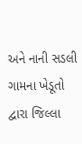અને નાની સડલી ગામના ખેડૂતો દ્વારા જિલ્લા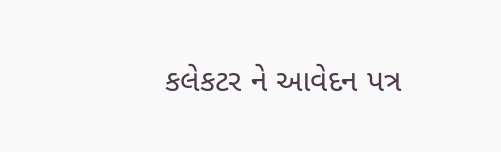કલેકટર ને આવેદન પત્ર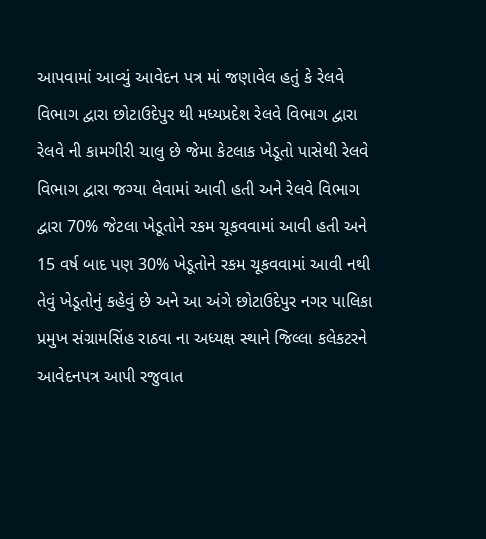આપવામાં આવ્યું આવેદન પત્ર માં જણાવેલ હતું કે રેલવે વિભાગ દ્વારા છોટાઉદેપુર થી મધ્યપ્રદેશ રેલવે વિભાગ દ્વારા રેલવે ની કામગીરી ચાલુ છે જેમા કેટલાક ખેડૂતો પાસેથી રેલવે વિભાગ દ્વારા જગ્યા લેવામાં આવી હતી અને રેલવે વિભાગ દ્વારા 70% જેટલા ખેડૂતોને રકમ ચૂકવવામાં આવી હતી અને 15 વર્ષ બાદ પણ 30% ખેડૂતોને રકમ ચૂકવવામાં આવી નથી તેવું ખેડૂતોનું કહેવું છે અને આ અંગે છોટાઉદેપુર નગર પાલિકા પ્રમુખ સંગ્રામસિંહ રાઠવા ના અધ્યક્ષ સ્થાને જિલ્લા કલેકટરને આવેદનપત્ર આપી રજુવાત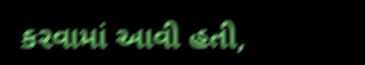કરવામાં આવી હતી,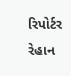રિપોર્ટર રેહાન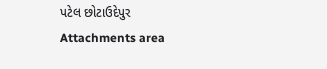પટેલ છોટાઉદેપુર
Attachments area